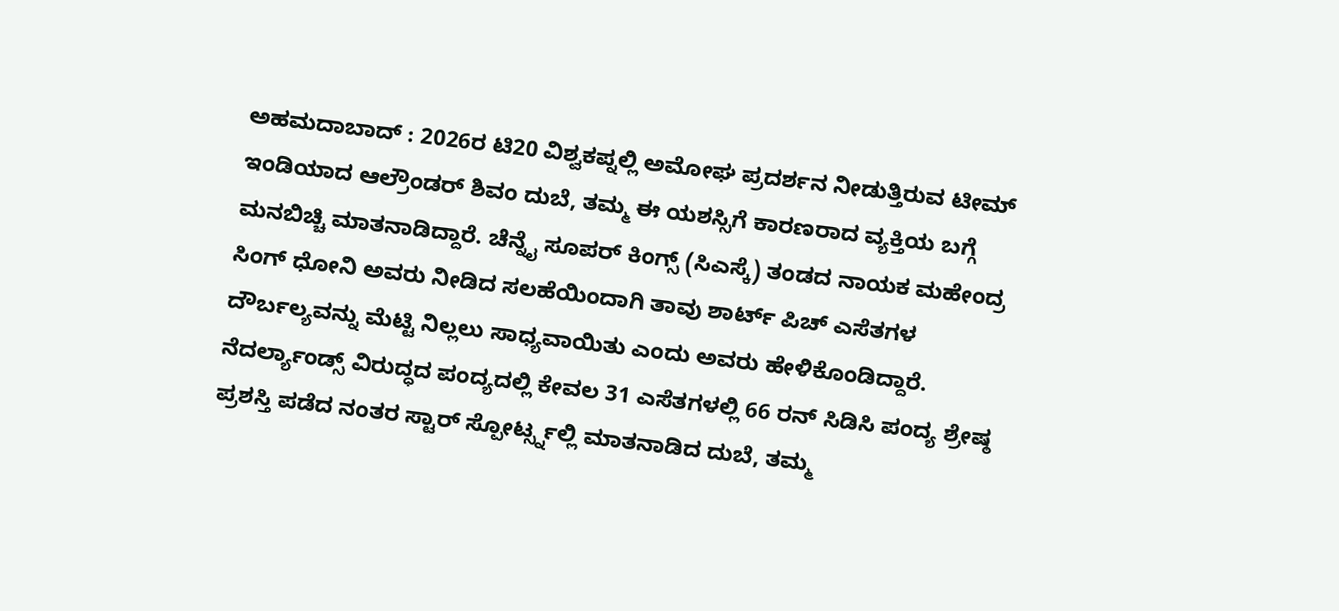ಅಹಮದಾಬಾದ್ : 2026ರ ಟಿ20 ವಿಶ್ವಕಪ್ನಲ್ಲಿ ಅಮೋಘ ಪ್ರದರ್ಶನ ನೀಡುತ್ತಿರುವ ಟೀಮ್ ಇಂಡಿಯಾದ ಆಲ್ರೌಂಡರ್ ಶಿವಂ ದುಬೆ, ತಮ್ಮ ಈ ಯಶಸ್ಸಿಗೆ ಕಾರಣರಾದ ವ್ಯಕ್ತಿಯ ಬಗ್ಗೆ ಮನಬಿಚ್ಚಿ ಮಾತನಾಡಿದ್ದಾರೆ. ಚೆನ್ನೈ ಸೂಪರ್ ಕಿಂಗ್ಸ್ (ಸಿಎಸ್ಕೆ) ತಂಡದ ನಾಯಕ ಮಹೇಂದ್ರ ಸಿಂಗ್ ಧೋನಿ ಅವರು ನೀಡಿದ ಸಲಹೆಯಿಂದಾಗಿ ತಾವು ಶಾರ್ಟ್ ಪಿಚ್ ಎಸೆತಗಳ ದೌರ್ಬಲ್ಯವನ್ನು ಮೆಟ್ಟಿ ನಿಲ್ಲಲು ಸಾಧ್ಯವಾಯಿತು ಎಂದು ಅವರು ಹೇಳಿಕೊಂಡಿದ್ದಾರೆ.
ನೆದರ್ಲ್ಯಾಂಡ್ಸ್ ವಿರುದ್ಧದ ಪಂದ್ಯದಲ್ಲಿ ಕೇವಲ 31 ಎಸೆತಗಳಲ್ಲಿ 66 ರನ್ ಸಿಡಿಸಿ ಪಂದ್ಯ ಶ್ರೇಷ್ಠ ಪ್ರಶಸ್ತಿ ಪಡೆದ ನಂತರ ಸ್ಟಾರ್ ಸ್ಪೋರ್ಟ್ಸ್ನಲ್ಲಿ ಮಾತನಾಡಿದ ದುಬೆ, ತಮ್ಮ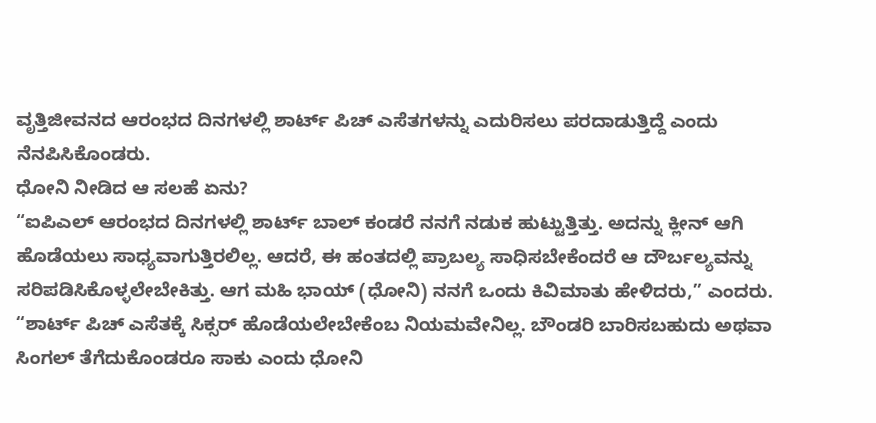ವೃತ್ತಿಜೀವನದ ಆರಂಭದ ದಿನಗಳಲ್ಲಿ ಶಾರ್ಟ್ ಪಿಚ್ ಎಸೆತಗಳನ್ನು ಎದುರಿಸಲು ಪರದಾಡುತ್ತಿದ್ದೆ ಎಂದು ನೆನಪಿಸಿಕೊಂಡರು.
ಧೋನಿ ನೀಡಿದ ಆ ಸಲಹೆ ಏನು?
“ಐಪಿಎಲ್ ಆರಂಭದ ದಿನಗಳಲ್ಲಿ ಶಾರ್ಟ್ ಬಾಲ್ ಕಂಡರೆ ನನಗೆ ನಡುಕ ಹುಟ್ಟುತ್ತಿತ್ತು. ಅದನ್ನು ಕ್ಲೀನ್ ಆಗಿ ಹೊಡೆಯಲು ಸಾಧ್ಯವಾಗುತ್ತಿರಲಿಲ್ಲ. ಆದರೆ, ಈ ಹಂತದಲ್ಲಿ ಪ್ರಾಬಲ್ಯ ಸಾಧಿಸಬೇಕೆಂದರೆ ಆ ದೌರ್ಬಲ್ಯವನ್ನು ಸರಿಪಡಿಸಿಕೊಳ್ಳಲೇಬೇಕಿತ್ತು. ಆಗ ಮಹಿ ಭಾಯ್ (ಧೋನಿ) ನನಗೆ ಒಂದು ಕಿವಿಮಾತು ಹೇಳಿದರು,” ಎಂದರು.
“ಶಾರ್ಟ್ ಪಿಚ್ ಎಸೆತಕ್ಕೆ ಸಿಕ್ಸರ್ ಹೊಡೆಯಲೇಬೇಕೆಂಬ ನಿಯಮವೇನಿಲ್ಲ. ಬೌಂಡರಿ ಬಾರಿಸಬಹುದು ಅಥವಾ ಸಿಂಗಲ್ ತೆಗೆದುಕೊಂಡರೂ ಸಾಕು ಎಂದು ಧೋನಿ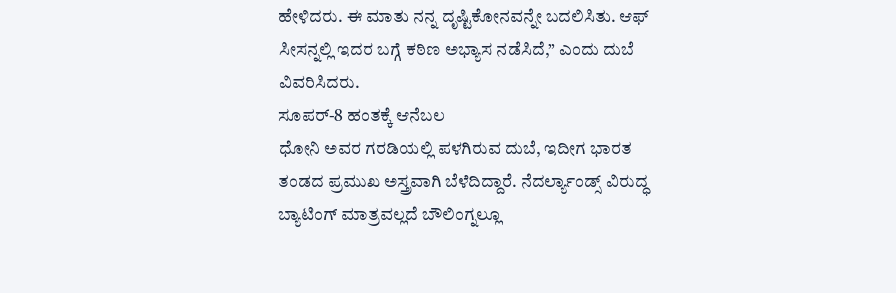ಹೇಳಿದರು. ಈ ಮಾತು ನನ್ನ ದೃಷ್ಟಿಕೋನವನ್ನೇ ಬದಲಿಸಿತು. ಆಫ್ ಸೀಸನ್ನಲ್ಲಿ ಇದರ ಬಗ್ಗೆ ಕಠಿಣ ಅಭ್ಯಾಸ ನಡೆಸಿದೆ,” ಎಂದು ದುಬೆ ವಿವರಿಸಿದರು.
ಸೂಪರ್-8 ಹಂತಕ್ಕೆ ಆನೆಬಲ
ಧೋನಿ ಅವರ ಗರಡಿಯಲ್ಲಿ ಪಳಗಿರುವ ದುಬೆ, ಇದೀಗ ಭಾರತ ತಂಡದ ಪ್ರಮುಖ ಅಸ್ತ್ರವಾಗಿ ಬೆಳೆದಿದ್ದಾರೆ. ನೆದರ್ಲ್ಯಾಂಡ್ಸ್ ವಿರುದ್ಧ ಬ್ಯಾಟಿಂಗ್ ಮಾತ್ರವಲ್ಲದೆ ಬೌಲಿಂಗ್ನಲ್ಲೂ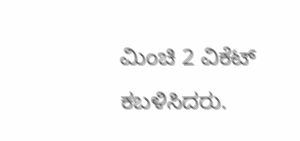ಮಿಂಚಿ 2 ವಿಕೆಟ್ ಕಬಳಿಸಿದರು.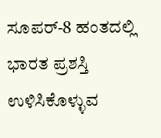ಸೂಪರ್-8 ಹಂತದಲ್ಲಿ ಭಾರತ ಪ್ರಶಸ್ತಿ ಉಳಿಸಿಕೊಳ್ಳುವ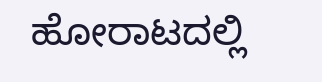ಹೋರಾಟದಲ್ಲಿ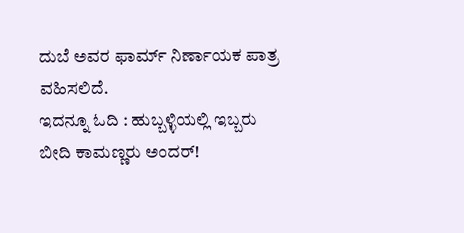ದುಬೆ ಅವರ ಫಾರ್ಮ್ ನಿರ್ಣಾಯಕ ಪಾತ್ರ ವಹಿಸಲಿದೆ.
ಇದನ್ನೂ ಓದಿ : ಹುಬ್ಬಳ್ಳಿಯಲ್ಲಿ ಇಬ್ಬರು ಬೀದಿ ಕಾಮಣ್ಣರು ಅಂದರ್!